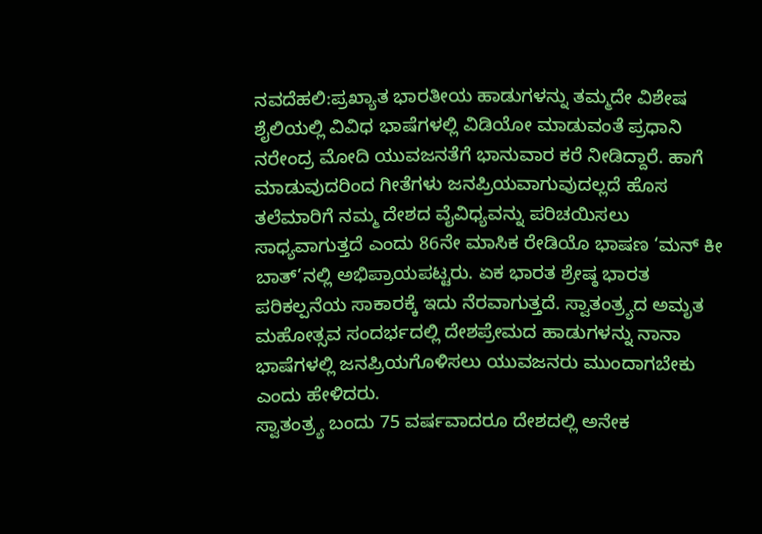ನವದೆಹಲಿ:ಪ್ರಖ್ಯಾತ ಭಾರತೀಯ ಹಾಡುಗಳನ್ನು ತಮ್ಮದೇ ವಿಶೇಷ ಶೈಲಿಯಲ್ಲಿ ವಿವಿಧ ಭಾಷೆಗಳಲ್ಲಿ ವಿಡಿಯೋ ಮಾಡುವಂತೆ ಪ್ರಧಾನಿ ನರೇಂದ್ರ ಮೋದಿ ಯುವಜನತೆಗೆ ಭಾನುವಾರ ಕರೆ ನೀಡಿದ್ದಾರೆ. ಹಾಗೆ ಮಾಡುವುದರಿಂದ ಗೀತೆಗಳು ಜನಪ್ರಿಯವಾಗುವುದಲ್ಲದೆ ಹೊಸ ತಲೆಮಾರಿಗೆ ನಮ್ಮ ದೇಶದ ವೈವಿಧ್ಯವನ್ನು ಪರಿಚಯಿಸಲು ಸಾಧ್ಯವಾಗುತ್ತದೆ ಎಂದು 86ನೇ ಮಾಸಿಕ ರೇಡಿಯೊ ಭಾಷಣ ‘ಮನ್ ಕೀ ಬಾತ್’ನಲ್ಲಿ ಅಭಿಪ್ರಾಯಪಟ್ಟರು. ಏಕ ಭಾರತ ಶ್ರೇಷ್ಠ ಭಾರತ ಪರಿಕಲ್ಪನೆಯ ಸಾಕಾರಕ್ಕೆ ಇದು ನೆರವಾಗುತ್ತದೆ. ಸ್ವಾತಂತ್ರ್ಯದ ಅಮೃತ ಮಹೋತ್ಸವ ಸಂದರ್ಭದಲ್ಲಿ ದೇಶಪ್ರೇಮದ ಹಾಡುಗಳನ್ನು ನಾನಾ ಭಾಷೆಗಳಲ್ಲಿ ಜನಪ್ರಿಯಗೊಳಿಸಲು ಯುವಜನರು ಮುಂದಾಗಬೇಕು ಎಂದು ಹೇಳಿದರು.
ಸ್ವಾತಂತ್ರ್ಯ ಬಂದು 75 ವರ್ಷವಾದರೂ ದೇಶದಲ್ಲಿ ಅನೇಕ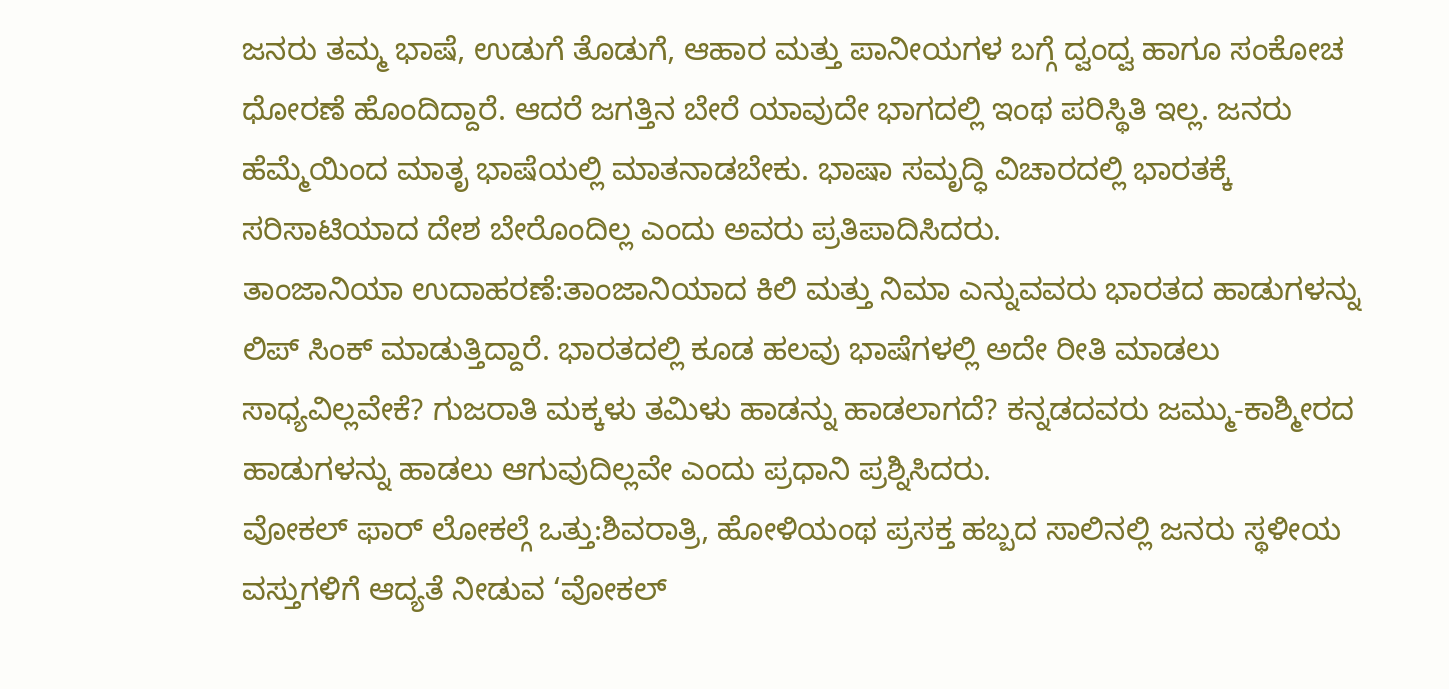ಜನರು ತಮ್ಮ ಭಾಷೆ, ಉಡುಗೆ ತೊಡುಗೆ, ಆಹಾರ ಮತ್ತು ಪಾನೀಯಗಳ ಬಗ್ಗೆ ದ್ವಂದ್ವ ಹಾಗೂ ಸಂಕೋಚ ಧೋರಣೆ ಹೊಂದಿದ್ದಾರೆ. ಆದರೆ ಜಗತ್ತಿನ ಬೇರೆ ಯಾವುದೇ ಭಾಗದಲ್ಲಿ ಇಂಥ ಪರಿಸ್ಥಿತಿ ಇಲ್ಲ. ಜನರು ಹೆಮ್ಮೆಯಿಂದ ಮಾತೃ ಭಾಷೆಯಲ್ಲಿ ಮಾತನಾಡಬೇಕು. ಭಾಷಾ ಸಮೃದ್ಧಿ ವಿಚಾರದಲ್ಲಿ ಭಾರತಕ್ಕೆ ಸರಿಸಾಟಿಯಾದ ದೇಶ ಬೇರೊಂದಿಲ್ಲ ಎಂದು ಅವರು ಪ್ರತಿಪಾದಿಸಿದರು.
ತಾಂಜಾನಿಯಾ ಉದಾಹರಣೆ:ತಾಂಜಾನಿಯಾದ ಕಿಲಿ ಮತ್ತು ನಿಮಾ ಎನ್ನುವವರು ಭಾರತದ ಹಾಡುಗಳನ್ನು ಲಿಪ್ ಸಿಂಕ್ ಮಾಡುತ್ತಿದ್ದಾರೆ. ಭಾರತದಲ್ಲಿ ಕೂಡ ಹಲವು ಭಾಷೆಗಳಲ್ಲಿ ಅದೇ ರೀತಿ ಮಾಡಲು ಸಾಧ್ಯವಿಲ್ಲವೇಕೆ? ಗುಜರಾತಿ ಮಕ್ಕಳು ತಮಿಳು ಹಾಡನ್ನು ಹಾಡಲಾಗದೆ? ಕನ್ನಡದವರು ಜಮ್ಮು-ಕಾಶ್ಮೀರದ ಹಾಡುಗಳನ್ನು ಹಾಡಲು ಆಗುವುದಿಲ್ಲವೇ ಎಂದು ಪ್ರಧಾನಿ ಪ್ರಶ್ನಿಸಿದರು.
ವೋಕಲ್ ಫಾರ್ ಲೋಕಲ್ಗೆ ಒತ್ತು:ಶಿವರಾತ್ರಿ, ಹೋಳಿಯಂಥ ಪ್ರಸಕ್ತ ಹಬ್ಬದ ಸಾಲಿನಲ್ಲಿ ಜನರು ಸ್ಥಳೀಯ ವಸ್ತುಗಳಿಗೆ ಆದ್ಯತೆ ನೀಡುವ ‘ವೋಕಲ್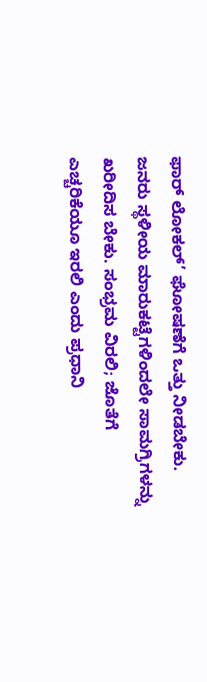ಫಾರ್ ಲೋಕಲ್’ ಘೋಷಣೆಗೆ ಒತ್ತು ನೀಡಬೇಕು. ಜನರು ಸ್ಥಳೀಯ ಮಾರುಕಟ್ಟೆಗಳಿಂದಲೇ ಸಾಮಗ್ರಿಗಳನ್ನು ಖರೀದಿಸ ಬೇಕು. ಸಂಭ್ರಮ ವಿರಲಿ; ಜೊತೆಗೆ ಎಚ್ಚರಿಕೆಯೂ ಇರಲಿ ಎಂದು ಪ್ರಧಾನಿ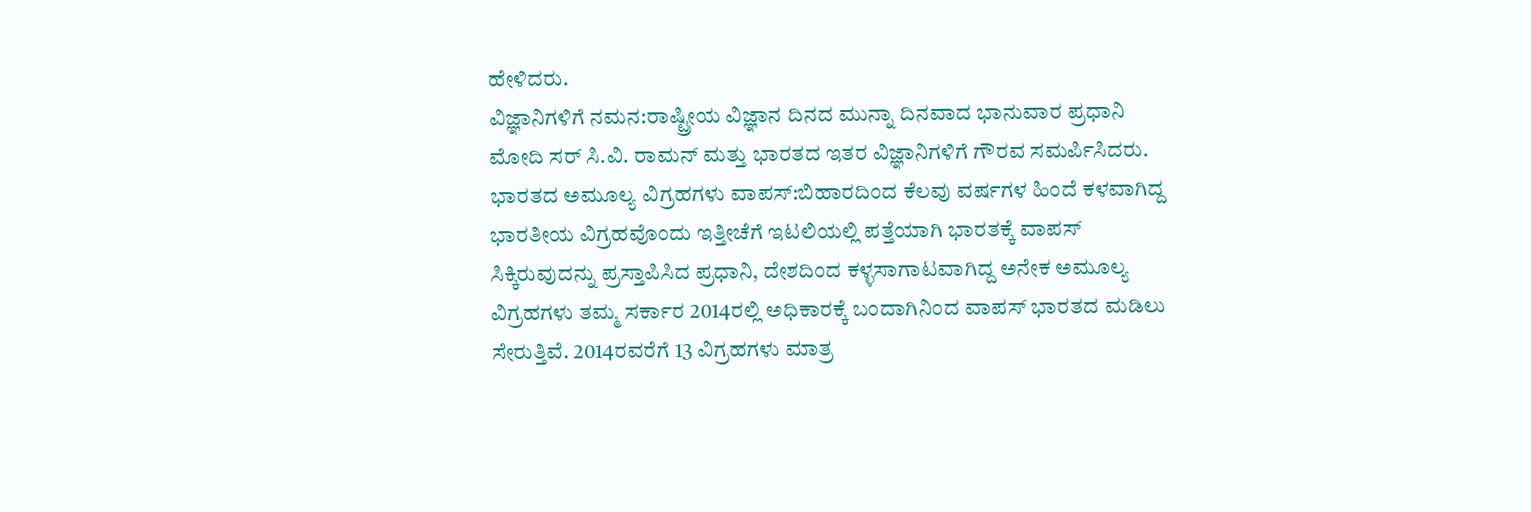ಹೇಳಿದರು.
ವಿಜ್ಞಾನಿಗಳಿಗೆ ನಮನ:ರಾಷ್ಟ್ರೀಯ ವಿಜ್ಞಾನ ದಿನದ ಮುನ್ನಾ ದಿನವಾದ ಭಾನುವಾರ ಪ್ರಧಾನಿ ಮೋದಿ ಸರ್ ಸಿ.ವಿ. ರಾಮನ್ ಮತ್ತು ಭಾರತದ ಇತರ ವಿಜ್ಞಾನಿಗಳಿಗೆ ಗೌರವ ಸಮರ್ಪಿಸಿದರು.
ಭಾರತದ ಅಮೂಲ್ಯ ವಿಗ್ರಹಗಳು ವಾಪಸ್:ಬಿಹಾರದಿಂದ ಕೆಲವು ವರ್ಷಗಳ ಹಿಂದೆ ಕಳವಾಗಿದ್ದ ಭಾರತೀಯ ವಿಗ್ರಹವೊಂದು ಇತ್ತೀಚೆಗೆ ಇಟಲಿಯಲ್ಲಿ ಪತ್ತೆಯಾಗಿ ಭಾರತಕ್ಕೆ ವಾಪಸ್ ಸಿಕ್ಕಿರುವುದನ್ನು ಪ್ರಸ್ತಾಪಿಸಿದ ಪ್ರಧಾನಿ, ದೇಶದಿಂದ ಕಳ್ಳಸಾಗಾಟವಾಗಿದ್ದ ಅನೇಕ ಅಮೂಲ್ಯ ವಿಗ್ರಹಗಳು ತಮ್ಮ ಸರ್ಕಾರ 2014ರಲ್ಲಿ ಅಧಿಕಾರಕ್ಕೆ ಬಂದಾಗಿನಿಂದ ವಾಪಸ್ ಭಾರತದ ಮಡಿಲು ಸೇರುತ್ತಿವೆ. 2014ರವರೆಗೆ 13 ವಿಗ್ರಹಗಳು ಮಾತ್ರ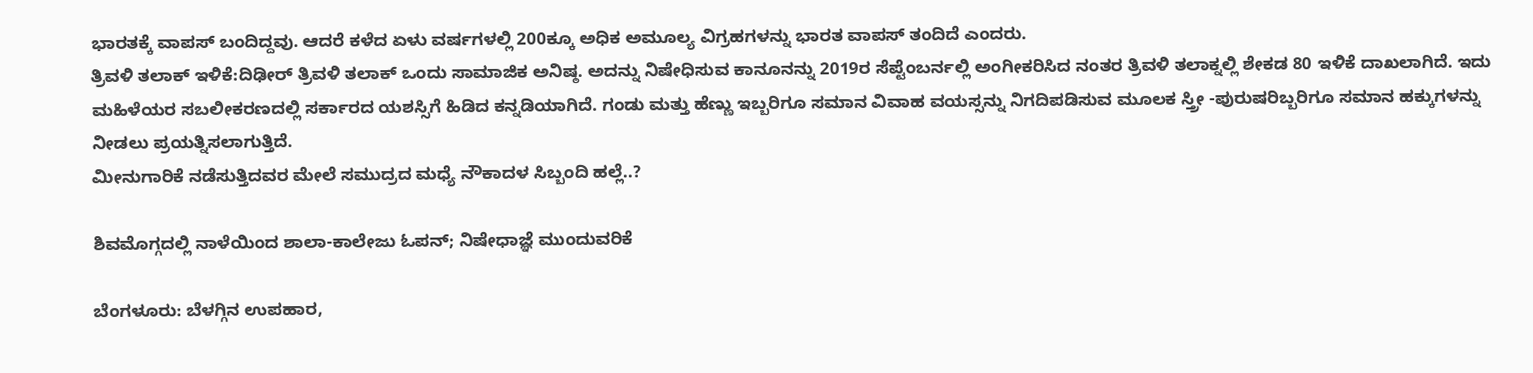ಭಾರತಕ್ಕೆ ವಾಪಸ್ ಬಂದಿದ್ದವು. ಆದರೆ ಕಳೆದ ಏಳು ವರ್ಷಗಳಲ್ಲಿ 200ಕ್ಕೂ ಅಧಿಕ ಅಮೂಲ್ಯ ವಿಗ್ರಹಗಳನ್ನು ಭಾರತ ವಾಪಸ್ ತಂದಿದೆ ಎಂದರು.
ತ್ರಿವಳಿ ತಲಾಕ್ ಇಳಿಕೆ:ದಿಢೀರ್ ತ್ರಿವಳಿ ತಲಾಕ್ ಒಂದು ಸಾಮಾಜಿಕ ಅನಿಷ್ಠ. ಅದನ್ನು ನಿಷೇಧಿಸುವ ಕಾನೂನನ್ನು 2019ರ ಸೆಪ್ಟೆಂಬರ್ನಲ್ಲಿ ಅಂಗೀಕರಿಸಿದ ನಂತರ ತ್ರಿವಳಿ ತಲಾಕ್ನಲ್ಲಿ ಶೇಕಡ 80 ಇಳಿಕೆ ದಾಖಲಾಗಿದೆ. ಇದು ಮಹಿಳೆಯರ ಸಬಲೀಕರಣದಲ್ಲಿ ಸರ್ಕಾರದ ಯಶಸ್ಸಿಗೆ ಹಿಡಿದ ಕನ್ನಡಿಯಾಗಿದೆ. ಗಂಡು ಮತ್ತು ಹೆಣ್ಣು ಇಬ್ಬರಿಗೂ ಸಮಾನ ವಿವಾಹ ವಯಸ್ಸನ್ನು ನಿಗದಿಪಡಿಸುವ ಮೂಲಕ ಸ್ತ್ರೀ -ಪುರುಷರಿಬ್ಬರಿಗೂ ಸಮಾನ ಹಕ್ಕುಗಳನ್ನು ನೀಡಲು ಪ್ರಯತ್ನಿಸಲಾಗುತ್ತಿದೆ.
ಮೀನುಗಾರಿಕೆ ನಡೆಸುತ್ತಿದವರ ಮೇಲೆ ಸಮುದ್ರದ ಮಧ್ಯೆ ನೌಕಾದಳ ಸಿಬ್ಬಂದಿ ಹಲ್ಲೆ..?

ಶಿವಮೊಗ್ಗದಲ್ಲಿ ನಾಳೆಯಿಂದ ಶಾಲಾ-ಕಾಲೇಜು ಓಪನ್; ನಿಷೇಧಾಜ್ಞೆ ಮುಂದುವರಿಕೆ

ಬೆಂಗಳೂರು: ಬೆಳಗ್ಗಿನ ಉಪಹಾರ,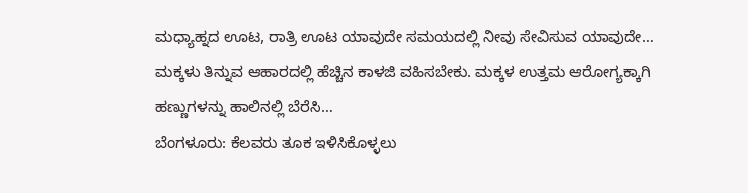ಮಧ್ಯಾಹ್ನದ ಊಟ, ರಾತ್ರಿ ಊಟ ಯಾವುದೇ ಸಮಯದಲ್ಲಿ ನೀವು ಸೇವಿಸುವ ಯಾವುದೇ…
ಮಕ್ಕಳು ತಿನ್ನುವ ಆಹಾರದಲ್ಲಿ ಹೆಚ್ಚಿನ ಕಾಳಜಿ ವಹಿಸಬೇಕು. ಮಕ್ಕಳ ಉತ್ತಮ ಆರೋಗ್ಯಕ್ಕಾಗಿ ಹಣ್ಣುಗಳನ್ನು ಹಾಲಿನಲ್ಲಿ ಬೆರೆಸಿ…
ಬೆಂಗಳೂರು: ಕೆಲವರು ತೂಕ ಇಳಿಸಿಕೊಳ್ಳಲು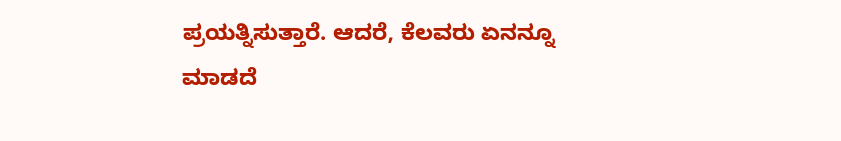ಪ್ರಯತ್ನಿಸುತ್ತಾರೆ. ಆದರೆ, ಕೆಲವರು ಏನನ್ನೂ ಮಾಡದೆ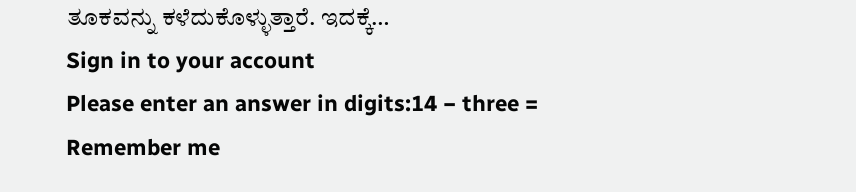ತೂಕವನ್ನು ಕಳೆದುಕೊಳ್ಳುತ್ತಾರೆ. ಇದಕ್ಕೆ…
Sign in to your account
Please enter an answer in digits:14 − three =
Remember me